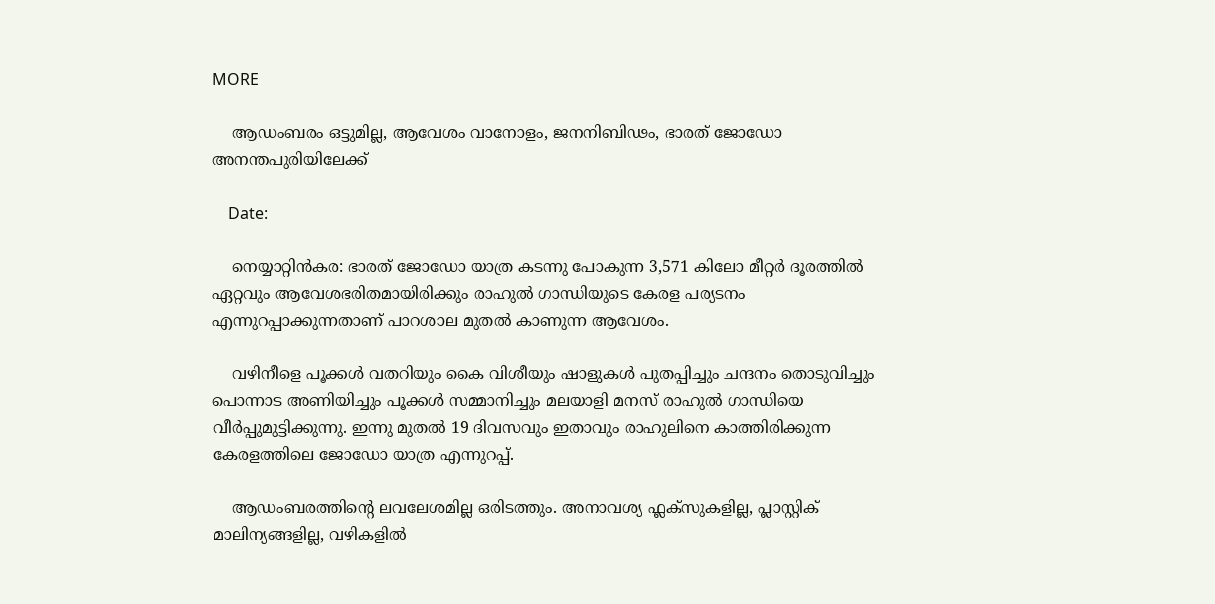MORE

    ആഡംബരം ഒട്ടുമില്ല, ആവേശം വാനോളം, ജനനിബിഢം, ഭാരത് ജോ‍ഡോ അനന്തപുരിയിലേക്ക്

    Date:

    നെയ്യാറ്റിന്‍കര: ഭാരത് ജോ‍ഡോ യാത്ര കടന്നു പോകുന്ന 3,571 കിലോ മീറ്റര്‍ ദൂരത്തില്‍ ഏറ്റവും ആവേശഭരിതമായിരിക്കും രാഹുല്‍ ഗാന്ധിയുടെ കേരള പര്യടനം എന്നുറപ്പാക്കുന്നതാണ് പാറശാല മുതല്‍ കാണുന്ന ആവേശം.

    വഴിനീളെ പൂക്കള്‍ വതറിയും കൈ വിശീയും ഷാളുകള്‍ പുതപ്പിച്ചും ചന്ദനം തൊ‌ടുവിച്ചും പൊന്നാട അണിയിച്ചും പൂക്കള്‍ സമ്മാനിച്ചും മലയാളി മനസ് രാഹുല്‍ ഗാന്ധിയെ വീര്‍പ്പുമുട്ടിക്കുന്നു. ഇന്നു മുതല്‍ 19 ദിവസവും ഇതാവും രാഹുലിനെ കാത്തിരിക്കുന്ന കേരളത്തിലെ ജോഡോ യാത്ര എന്നുറപ്പ്.

    ആഡംബരത്തിന്റെ ലവലേശമില്ല ഒരിടത്തും. അനാവശ്യ ഫ്ലക്സുകളില്ല, പ്ലാസ്റ്റിക് മാലിന്യങ്ങളില്ല, വഴികളില്‍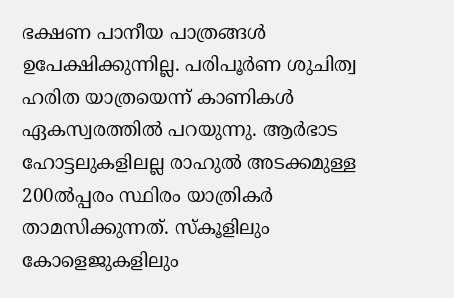ഭക്ഷണ പാനീയ പാത്രങ്ങള്‍ ഉപേക്ഷിക്കുന്നില്ല. പരിപൂര്‍ണ ശുചിത്വ ഹരിത യാത്രയെന്ന് കാണികള്‍ ഏകസ്വരത്തില്‍ പറയുന്നു. ആര്‍ഭാട ഹോട്ടലുകളിലല്ല രാഹുല്‍ അടക്കമുള്ള 200ല്‍പ്പരം സ്ഥിരം യാത്രികര്‍ താമസിക്കുന്നത്. സ്കൂളിലും കോളെജുകളിലും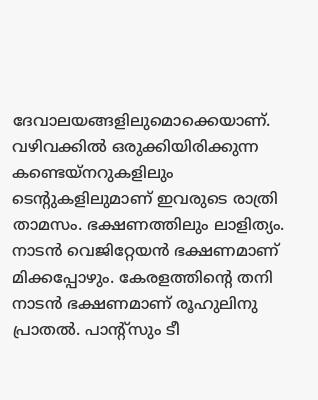ദേവാലയങ്ങളിലുമൊക്കെയാണ്. വഴിവക്കില്‍ ഒരുക്കിയിരിക്കുന്ന കണ്ടെയ്നറുകളിലും ടെന്റുകളിലുമാണ് ഇവരുടെ രാത്രി താമസം. ഭക്ഷണത്തിലും ലാളിത്യം. നാടന്‍ വെജിറ്റേയന്‍ ഭക്ഷണമാണ് മിക്കപ്പോഴും. കേരളത്തിന്റെ തനി നാടന്‍ ഭക്ഷണമാണ് രൂഹുലിനു പ്രാതല്‍. പാന്റ്സും ടീ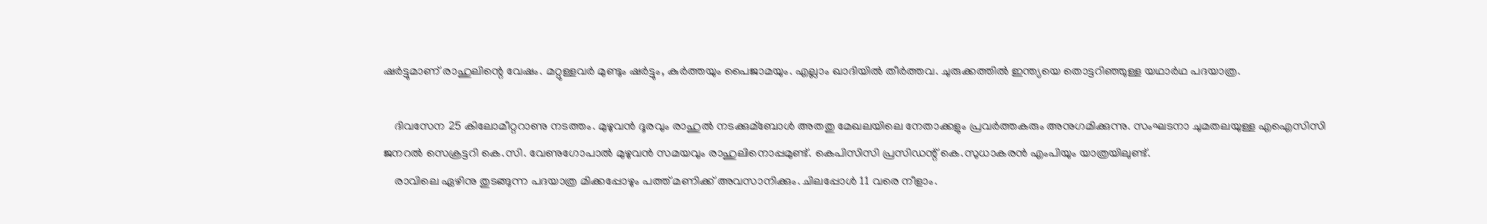ഷര്‍ട്ടുമാണ് രാഹുലിന്റെ വേഷം. മറ്റുള്ളവര്‍ മുണ്ടും ഷര്‍ട്ടും, കുര്‍ത്തയും പൈജാമയും. എല്ലാം ഖാദിയില്‍ തീര്‍ത്തവ. ചുരുക്കത്തില്‍ ഇന്ത്യയെ തൊട്ടറിഞ്ഞുള്ള യഥാര്‍ഥ പദയാത്ര.

    ദിവസേന 25 കിലോമീറ്ററാണു നടത്തം. മുഴുവന്‍ ദൂരവും രാഹുല്‍ നടക്കുമ്ബോള്‍ അതതു മേഖലയിലെ നേതാക്കളും പ്രവര്‍ത്തകരും അനുഗമിക്കുന്നു. സംഘടനാ ചുമതലയുള്ള എഐസിസി ജനറല്‍ സെക്രട്ടറി കെ.സി. വേണുഗോപാല്‍ മുഴുവന്‍ സമയവും രാഹുലിനൊപ്പമുണ്ട്. കെപിസിസി പ്രസിഡന്റ് കെ.സുധാകരന്‍ എംപിയും യാത്രയിലുണ്ട്.
    രാവിലെ ഏഴിനു തുടങ്ങുന്ന പദയാത്ര മിക്കപ്പോഴും പത്ത് മണിക്ക് അവസാനിക്കും. ചിലപ്പോള്‍ 11 വരെ നീളാം.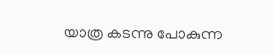യാത്ര കടന്നു പോകുന്ന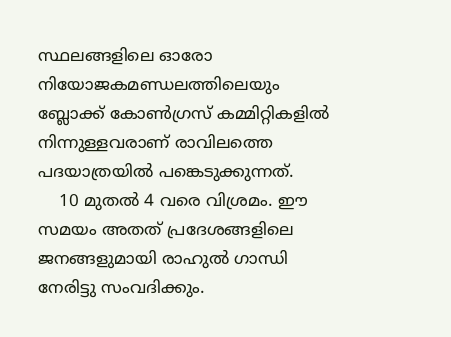സ്ഥലങ്ങളിലെ ഓരോ നിയോജകമണ്ഡലത്തിലെയും ബ്ലോക്ക് കോണ്‍ഗ്രസ് കമ്മിറ്റികളില്‍ നിന്നുള്ളവരാണ് രാവിലത്തെ പദയാത്രയില്‍ പങ്കെടുക്കുന്നത്.
    10 മുതല്‍ 4 വരെ വിശ്രമം. ഈ സമയം അതത് പ്രദേശങ്ങളിലെ ജനങ്ങളുമായി രാഹുല്‍ ഗാന്ധി നേരി‌ട്ടു സംവദിക്കും.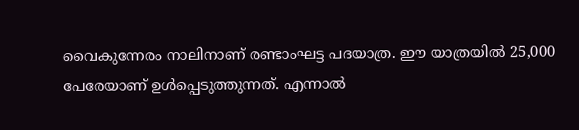വൈകുന്നേരം നാലിനാണ് രണ്ടാംഘട്ട പദയാത്ര. ഈ യാത്രയില്‍ 25,000 പേരേയാണ് ഉള്‍പ്പെടുത്തുന്നത്. എന്നാല്‍‍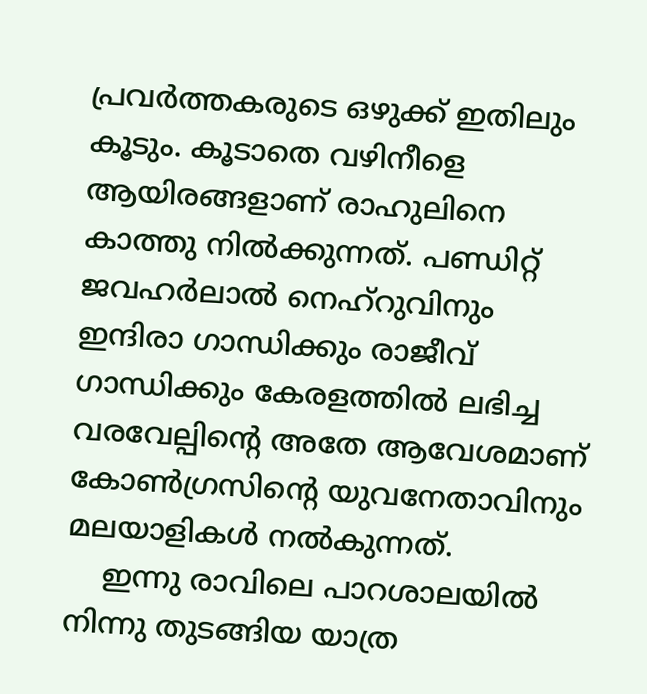പ്രവര്‍ത്തകരുടെ ഒഴുക്ക് ഇതിലും കൂടും. കൂടാതെ വഴിനീളെ ആയിരങ്ങളാണ് രാഹുലിനെ കാത്തു നില്‍ക്കുന്നത്. പണ്ഡിറ്റ് ജവഹര്‍ലാല്‍ നെഹ്റുവിനും ഇന്ദിരാ ഗാന്ധിക്കും രാജീവ് ഗാന്ധിക്കും കേരളത്തില്‍ ലഭിച്ച വരവേല്പിന്റെ അതേ ആവേശമാണ് കോണ്‍ഗ്രസിന്റെ യുവനേതാവിനും മലയാളികള്‍ നല്‍കുന്നത്.
    ഇന്നു രാവിലെ പാറശാലയില്‍ നിന്നു തുടങ്ങിയ യാത്ര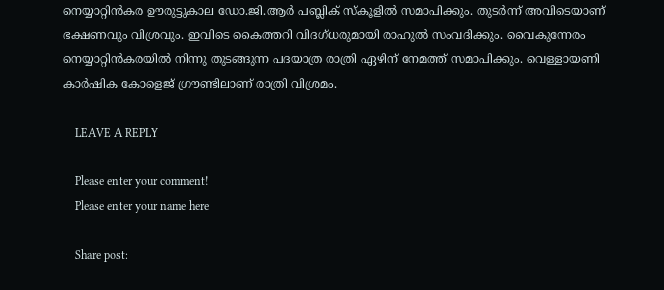നെയ്യാറ്റിന്‍കര ഊരുട്ടുകാല ഡോ.ജി.ആര്‍ പബ്ലിക് സ്കൂളില്‍ സമാപിക്കും. തുടര്‍ന്ന് അവിടെയാണ് ഭക്ഷണവും വിശ്രവും. ഇവിടെ കൈത്തറി വിദഗ്ധരുമായി രാഹുല്‍ സംവദിക്കും. വൈകുന്നേരം നെയ്യാറ്റിന്‍കരയില്‍ നിന്നു തുടങ്ങുന്ന പദയാത്ര രാത്രി ഏഴിന് നേമത്ത് സമാപിക്കും. വെള്ളായണി കാര്‍ഷിക കോളെജ് ഗ്രൗണ്ടിലാണ് രാത്രി വിശ്രമം.

    LEAVE A REPLY

    Please enter your comment!
    Please enter your name here

    Share post: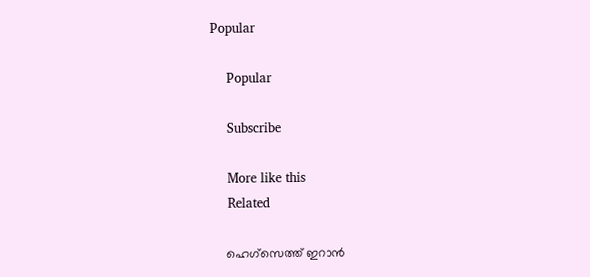Popular

    Popular

    Subscribe

    More like this
    Related

    ഹെഗ്സെത്ത് ഇറാൻ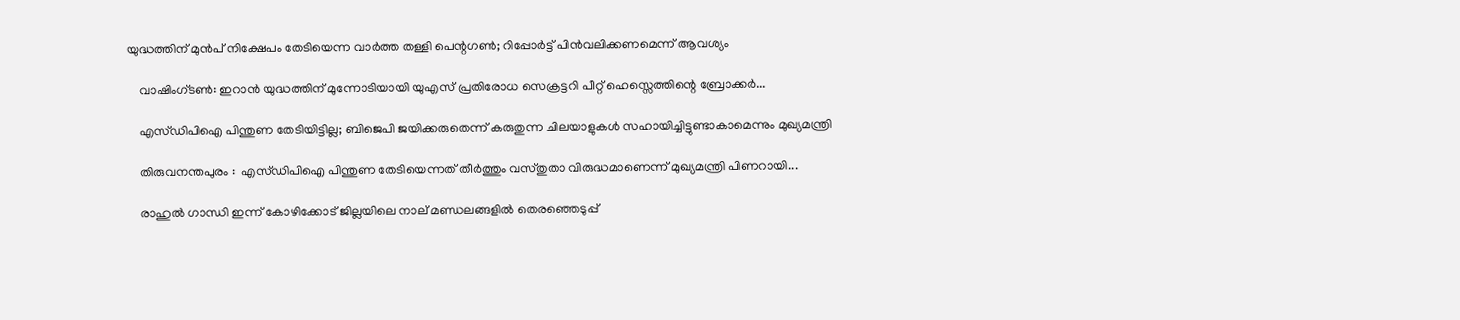യുദ്ധത്തിന് മുൻപ് നിക്ഷേപം തേടിയെന്ന വാർത്ത തള്ളി പെന്റഗൺ; റിപ്പോർട്ട് പിൻവലിക്കണമെന്ന് ആവശ്യം

    വാഷിംഗ്ടണ്‍: ഇറാന്‍ യുദ്ധത്തിന് മുന്നോടിയായി യുഎസ് പ്രതിരോധ സെക്രട്ടറി പീറ്റ് ഹെസ്സെത്തിന്റെ ബ്രോക്കര്‍...

    എസ്‌ഡിപിഐ പിന്തുണ തേടിയിട്ടില്ല; ബിജെപി ജയിക്കരുതെന്ന് കരുതുന്ന ചിലയാളുകൾ സഹായിച്ചിട്ടുണ്ടാകാമെന്നും മുഖ്യമന്ത്രി

    തിരുവനന്തപുരം :  എസ്ഡിപിഐ പിന്തുണ തേടിയെന്നത് തീര്‍ത്തും വസ്തുതാ വിരുദ്ധമാണെന്ന് മുഖ്യമന്ത്രി പിണറായി...

    രാഹുല്‍ ഗാന്ധി ഇന്ന് കോഴിക്കോട് ജില്ലയിലെ നാല് മണ്ഡലങ്ങളില്‍ തെരഞ്ഞെടുപ്പ്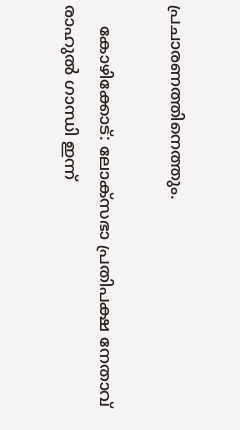പ്രചാരണത്തിനെത്തും.

    കോഴിക്കോട്: ലോക്സഭാ പ്രതിപക്ഷ നേതാവ് രാഹുല്‍ ഗാന്ധി ഇന്ന്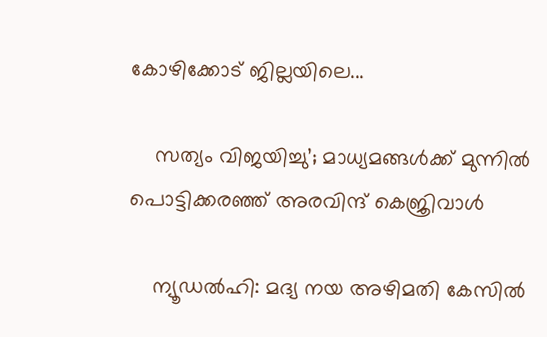കോഴിക്കോട് ജില്ലയിലെ...

    സത്യം വിജയിച്ചു’; മാധ്യമങ്ങള്‍ക്ക് മുന്നില്‍ പൊട്ടിക്കരഞ്ഞ് അരവിന്ദ് കെജ്രിവാള്‍

    ന്യൂഡല്‍ഹി: മദ്യ നയ അഴിമതി കേസില്‍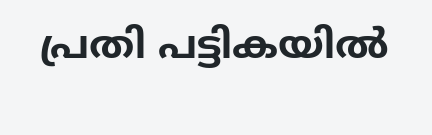പ്രതി പട്ടികയില്‍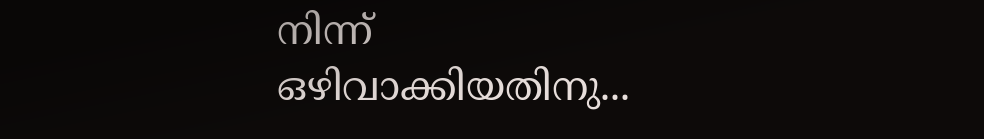നിന്ന് ഒഴിവാക്കിയതിനു...